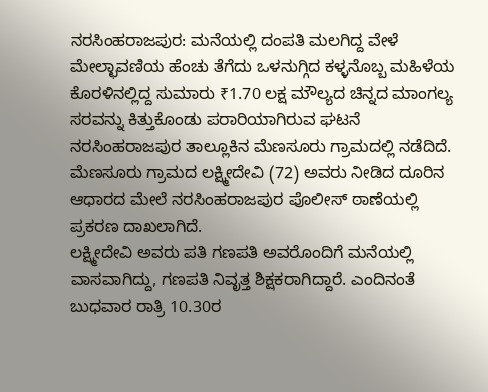ನರಸಿಂಹರಾಜಪುರ: ಮನೆಯಲ್ಲಿ ದಂಪತಿ ಮಲಗಿದ್ದ ವೇಳೆ ಮೇಲ್ಛಾವಣಿಯ ಹೆಂಚು ತೆಗೆದು ಒಳನುಗ್ಗಿದ ಕಳ್ಳನೊಬ್ಬ ಮಹಿಳೆಯ ಕೊರಳಿನಲ್ಲಿದ್ದ ಸುಮಾರು ₹1.70 ಲಕ್ಷ ಮೌಲ್ಯದ ಚಿನ್ನದ ಮಾಂಗಲ್ಯ ಸರವನ್ನು ಕಿತ್ತುಕೊಂಡು ಪರಾರಿಯಾಗಿರುವ ಘಟನೆ ನರಸಿಂಹರಾಜಪುರ ತಾಲ್ಲೂಕಿನ ಮೆಣಸೂರು ಗ್ರಾಮದಲ್ಲಿ ನಡೆದಿದೆ.
ಮೆಣಸೂರು ಗ್ರಾಮದ ಲಕ್ಷ್ಮೀದೇವಿ (72) ಅವರು ನೀಡಿದ ದೂರಿನ ಆಧಾರದ ಮೇಲೆ ನರಸಿಂಹರಾಜಪುರ ಪೊಲೀಸ್ ಠಾಣೆಯಲ್ಲಿ ಪ್ರಕರಣ ದಾಖಲಾಗಿದೆ.
ಲಕ್ಷ್ಮೀದೇವಿ ಅವರು ಪತಿ ಗಣಪತಿ ಅವರೊಂದಿಗೆ ಮನೆಯಲ್ಲಿ ವಾಸವಾಗಿದ್ದು, ಗಣಪತಿ ನಿವೃತ್ತ ಶಿಕ್ಷಕರಾಗಿದ್ದಾರೆ. ಎಂದಿನಂತೆ ಬುಧವಾರ ರಾತ್ರಿ 10.30ರ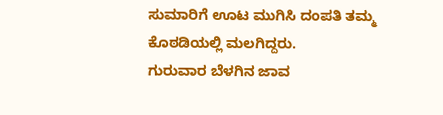ಸುಮಾರಿಗೆ ಊಟ ಮುಗಿಸಿ ದಂಪತಿ ತಮ್ಮ ಕೊಠಡಿಯಲ್ಲಿ ಮಲಗಿದ್ದರು.
ಗುರುವಾರ ಬೆಳಗಿನ ಜಾವ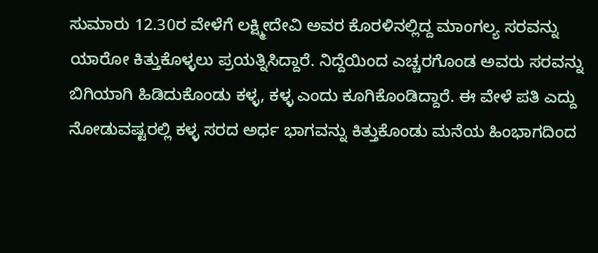ಸುಮಾರು 12.30ರ ವೇಳೆಗೆ ಲಕ್ಷ್ಮೀದೇವಿ ಅವರ ಕೊರಳಿನಲ್ಲಿದ್ದ ಮಾಂಗಲ್ಯ ಸರವನ್ನು ಯಾರೋ ಕಿತ್ತುಕೊಳ್ಳಲು ಪ್ರಯತ್ನಿಸಿದ್ದಾರೆ. ನಿದ್ದೆಯಿಂದ ಎಚ್ಚರಗೊಂಡ ಅವರು ಸರವನ್ನು ಬಿಗಿಯಾಗಿ ಹಿಡಿದುಕೊಂಡು ಕಳ್ಳ, ಕಳ್ಳ ಎಂದು ಕೂಗಿಕೊಂಡಿದ್ದಾರೆ. ಈ ವೇಳೆ ಪತಿ ಎದ್ದು ನೋಡುವಷ್ಟರಲ್ಲಿ ಕಳ್ಳ ಸರದ ಅರ್ಧ ಭಾಗವನ್ನು ಕಿತ್ತುಕೊಂಡು ಮನೆಯ ಹಿಂಭಾಗದಿಂದ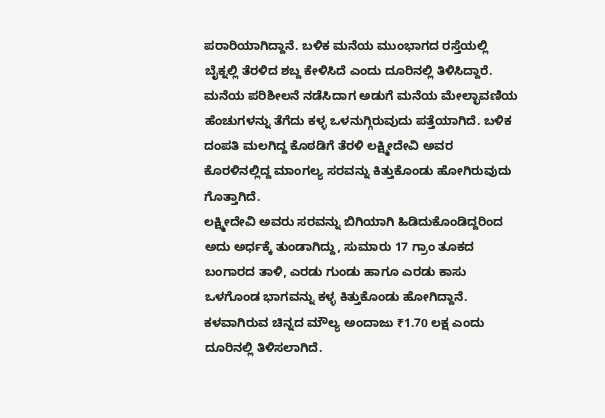ಪರಾರಿಯಾಗಿದ್ದಾನೆ. ಬಳಿಕ ಮನೆಯ ಮುಂಭಾಗದ ರಸ್ತೆಯಲ್ಲಿ ಬೈಕ್ನಲ್ಲಿ ತೆರಳಿದ ಶಬ್ದ ಕೇಳಿಸಿದೆ ಎಂದು ದೂರಿನಲ್ಲಿ ತಿಳಿಸಿದ್ದಾರೆ.
ಮನೆಯ ಪರಿಶೀಲನೆ ನಡೆಸಿದಾಗ ಅಡುಗೆ ಮನೆಯ ಮೇಲ್ಛಾವಣಿಯ ಹೆಂಚುಗಳನ್ನು ತೆಗೆದು ಕಳ್ಳ ಒಳನುಗ್ಗಿರುವುದು ಪತ್ತೆಯಾಗಿದೆ. ಬಳಿಕ ದಂಪತಿ ಮಲಗಿದ್ದ ಕೊಠಡಿಗೆ ತೆರಳಿ ಲಕ್ಷ್ಮೀದೇವಿ ಅವರ ಕೊರಳಿನಲ್ಲಿದ್ದ ಮಾಂಗಲ್ಯ ಸರವನ್ನು ಕಿತ್ತುಕೊಂಡು ಹೋಗಿರುವುದು ಗೊತ್ತಾಗಿದೆ.
ಲಕ್ಷ್ಮೀದೇವಿ ಅವರು ಸರವನ್ನು ಬಿಗಿಯಾಗಿ ಹಿಡಿದುಕೊಂಡಿದ್ದರಿಂದ ಅದು ಅರ್ಧಕ್ಕೆ ತುಂಡಾಗಿದ್ದು, ಸುಮಾರು 17 ಗ್ರಾಂ ತೂಕದ ಬಂಗಾರದ ತಾಳಿ, ಎರಡು ಗುಂಡು ಹಾಗೂ ಎರಡು ಕಾಸು ಒಳಗೊಂಡ ಭಾಗವನ್ನು ಕಳ್ಳ ಕಿತ್ತುಕೊಂಡು ಹೋಗಿದ್ದಾನೆ. ಕಳವಾಗಿರುವ ಚಿನ್ನದ ಮೌಲ್ಯ ಅಂದಾಜು ₹1.70 ಲಕ್ಷ ಎಂದು ದೂರಿನಲ್ಲಿ ತಿಳಿಸಲಾಗಿದೆ.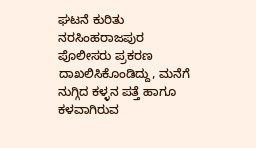ಘಟನೆ ಕುರಿತು ನರಸಿಂಹರಾಜಪುರ ಪೊಲೀಸರು ಪ್ರಕರಣ ದಾಖಲಿಸಿಕೊಂಡಿದ್ದು, ಮನೆಗೆ ನುಗ್ಗಿದ ಕಳ್ಳನ ಪತ್ತೆ ಹಾಗೂ ಕಳವಾಗಿರುವ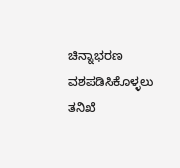ಚಿನ್ನಾಭರಣ ವಶಪಡಿಸಿಕೊಳ್ಳಲು ತನಿಖೆ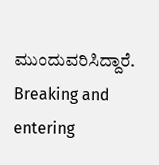ಮುಂದುವರಿಸಿದ್ದಾರೆ.
Breaking and entering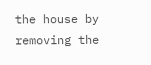the house by removing the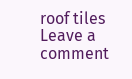roof tiles
Leave a comment